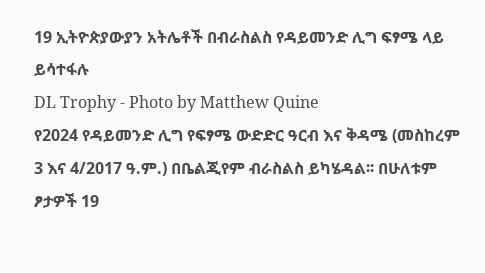19 ኢትዮጵያውያን አትሌቶች በብራስልስ የዳይመንድ ሊግ ፍፃሜ ላይ ይሳተፋሉ
DL Trophy - Photo by Matthew Quine
የ2024 የዳይመንድ ሊግ የፍፃሜ ውድድር ዓርብ እና ቅዳሜ (መስከረም 3 እና 4/2017 ዓ.ም.) በቤልጂየም ብራስልስ ይካሄዳል፡፡ በሁለቱም ፆታዎች 19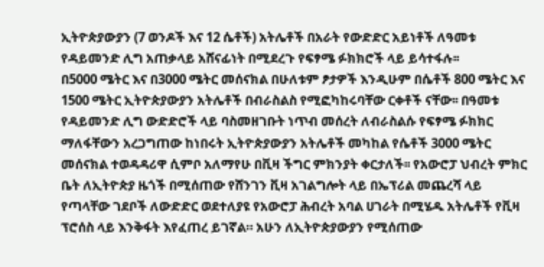ኢትዮጵያውያን (7 ወንዶች እና 12 ሴቶች) አትሌቶች በአራት የውድድር አይነቶች ለዓመቱ የዳይመንድ ሊግ አጠቃላይ አሸናፊነት በሚደረጉ የፍፃሜ ፉክክሮች ላይ ይሳተፋሉ፡፡
በ5000 ሜትር እና በ3000 ሜትር መሰናክል በሁለቱም ፆታዎች እንዲሁም በሴቶች 800 ሜትር እና 1500 ሜትር ኢትዮጵያውያን አትሌቶች በብራስልስ የሚፎካከሩባቸው ርቀቶች ናቸው፡፡ በዓመቱ የዳይመንድ ሊግ ውድድሮች ላይ ባስመዘገቡት ነጥብ መሰረት ለብራስልሱ የፍፃሜ ፉክክር ማለፋቸውን አረጋግጠው ከነበሩት ኢትዮጵያውያን አትሌቶች መካከል የሴቶች 3000 ሜትር መሰናክል ተወዳዳሪዋ ሲምቦ አለማየሁ በቪዛ ችግር ምክንያት ቀርታለች፡፡ የአውሮፓ ህብረት ምክር ቤት ለኢትዮጵያ ዜጎች በሚሰጠው የሸንገን ቪዛ አገልግሎት ላይ በኤፕሪል መጨረሻ ላይ የጣላቸው ገደቦች ለውድድር ወደተለያዩ የአውሮፓ ሕብረት አባል ሀገራት በሚሄዱ አትሌቶች የቪዛ ፕሮሰስ ላይ እንቅፋት እየፈጠረ ይገኛል። አሁን ለኢትዮጵያውያን የሚሰጠው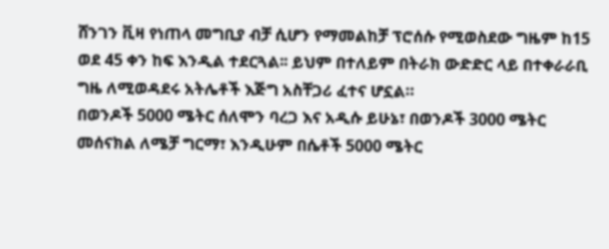ሸንገን ቪዛ የነጠላ መግቢያ ብቻ ሲሆን የማመልከቻ ፕሮሰሱ የሚወስደው ግዜም ከ15 ወደ 45 ቀን ከፍ እንዲል ተደርጓል፡፡ ይህም በተለይም በትራክ ውድድር ላይ በተቀራራቢ ግዜ ለሚወዳደሩ አትሌቶች እጅግ አስቸጋሪ ፈተና ሆኗል።
በወንዶች 5000 ሜትር ሰለሞን ባረጋ እና አዲሱ ይሁኔ፣ በወንዶች 3000 ሜትር መሰናክል ለሜቻ ግርማ፣ እንዲሁም በሴቶች 5000 ሜትር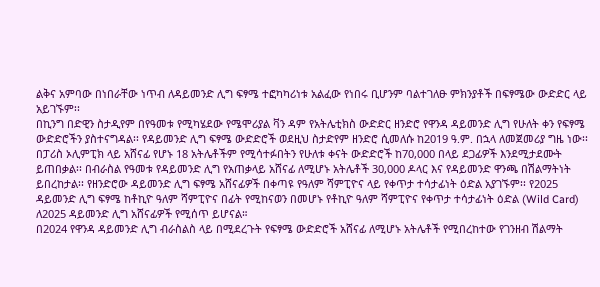ልቅና አምባው በነበራቸው ነጥብ ለዳይመንድ ሊግ ፍፃሜ ተፎካካሪነቱ አልፈው የነበሩ ቢሆንም ባልተገለፁ ምክንያቶች በፍፃሜው ውድድር ላይ አይገኙም፡፡
በኪንግ በድዊን ስታዲየም በየዓመቱ የሚካሄደው የሜሞሪያል ቫን ዳም የአትሌቲክስ ውድድር ዘንድሮ የዋንዳ ዳይመንድ ሊግ የሁለት ቀን የፍፃሜ ውድድሮችን ያስተናግዳል፡፡ የዳይመንድ ሊግ ፍፃሜ ውድድሮች ወደዚህ ስታድየም ዘንድሮ ሲመለሱ ከ2019 ዓ.ም. በኋላ ለመጀመሪያ ግዜ ነው፡፡ በፓሪስ ኦሊምፒክ ላይ አሸናፊ የሆኑ 18 አትሌቶችም የሚሳተፉበትን የሁለቱ ቀናት ውድድሮች ከ70,000 በላይ ደጋፊዎች እንደሚታደሙት ይጠበቃል፡፡ በብራስል የዓመቱ የዳይመንድ ሊግ የአጠቃላይ አሸናፊ ለሚሆኑ አትሌቶች 30,000 ዶላር እና የዳይመንድ ዋንጫ በሽልማትነት ይበረከታል፡፡ የዘንድሮው ዳይመንድ ሊግ ፍፃሜ አሸናፊዎች በቀጣዩ የዓለም ሻምፒዮና ላይ የቀጥታ ተሳታፊነት ዕድል አያገኙም፡፡ የ2025 ዳይመንድ ሊግ ፍፃሜ ከቶኪዮ ዓለም ሻምፒዮና በፊት የሚከናወን በመሆኑ የቶኪዮ ዓለም ሻምፒዮና የቀጥታ ተሳታፊነት ዕድል (Wild Card) ለ2025 ዳይመንድ ሊግ አሸናፊዎች የሚሰጥ ይሆናል።
በ2024 የዋንዳ ዳይመንድ ሊግ ብራስልስ ላይ በሚደረጉት የፍፃሜ ውድድሮች አሸናፊ ለሚሆኑ አትሌቶች የሚበረከተው የገንዘብ ሽልማት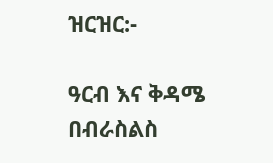ዝርዝር:-

ዓርብ እና ቅዳሜ በብራስልስ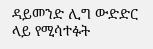ዳይመንድ ሊግ ውድድር ላይ የሚሳተፉት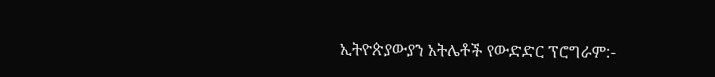ኢትዮጵያውያን አትሌቶች የውድድር ፕሮግራም:-